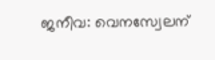ജനീവ: വെനസ്വേലന്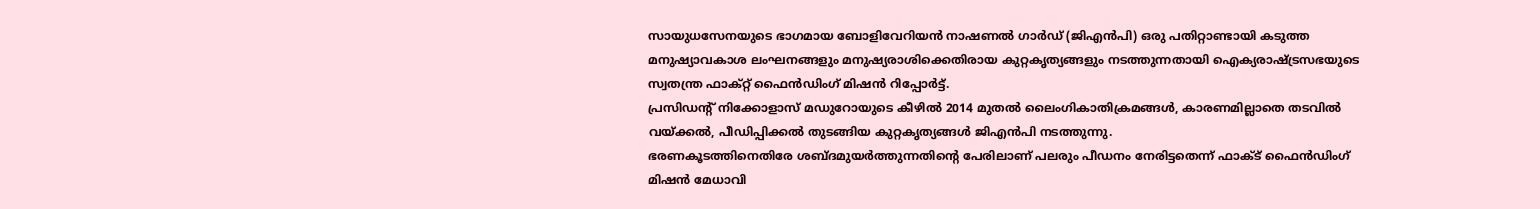സായുധസേനയുടെ ഭാഗമായ ബോളിവേറിയൻ നാഷണൽ ഗാർഡ് (ജിഎൻപി) ഒരു പതിറ്റാണ്ടായി കടുത്ത മനുഷ്യാവകാശ ലംഘനങ്ങളും മനുഷ്യരാശിക്കെതിരായ കുറ്റകൃത്യങ്ങളും നടത്തുന്നതായി ഐക്യരാഷ്ട്രസഭയുടെ സ്വതന്ത്ര ഫാക്റ്റ് ഫൈൻഡിംഗ് മിഷൻ റിപ്പോർട്ട്.
പ്രസിഡന്റ് നിക്കോളാസ് മഡുറോയുടെ കീഴിൽ 2014 മുതൽ ലൈംഗികാതിക്രമങ്ങൾ, കാരണമില്ലാതെ തടവിൽ വയ്ക്കൽ, പീഡിപ്പിക്കൽ തുടങ്ങിയ കുറ്റകൃത്യങ്ങൾ ജിഎൻപി നടത്തുന്നു.
ഭരണകൂടത്തിനെതിരേ ശബ്ദമുയർത്തുന്നതിന്റെ പേരിലാണ് പലരും പീഡനം നേരിട്ടതെന്ന് ഫാക്ട് ഫൈൻഡിംഗ് മിഷൻ മേധാവി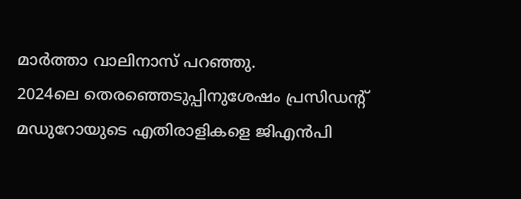മാർത്താ വാലിനാസ് പറഞ്ഞു.
2024ലെ തെരഞ്ഞെടുപ്പിനുശേഷം പ്രസിഡന്റ് മഡുറോയുടെ എതിരാളികളെ ജിഎൻപി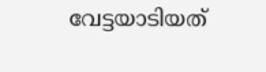വേട്ടയാടിയത്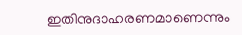ഇതിനുദാഹരണമാണെന്നും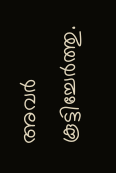അവർ കൂട്ടിച്ചേർത്തു.